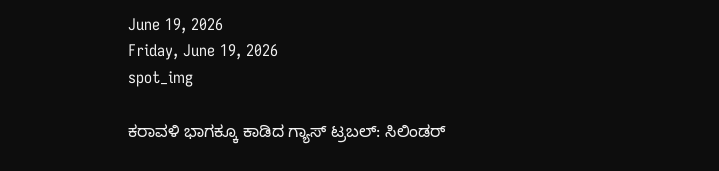June 19, 2026
Friday, June 19, 2026
spot_img

ಕರಾವಳಿ ಭಾಗಕ್ಕೂ ಕಾಡಿದ ಗ್ಯಾಸ್ ಟ್ರಬಲ್: ಸಿಲಿಂಡರ್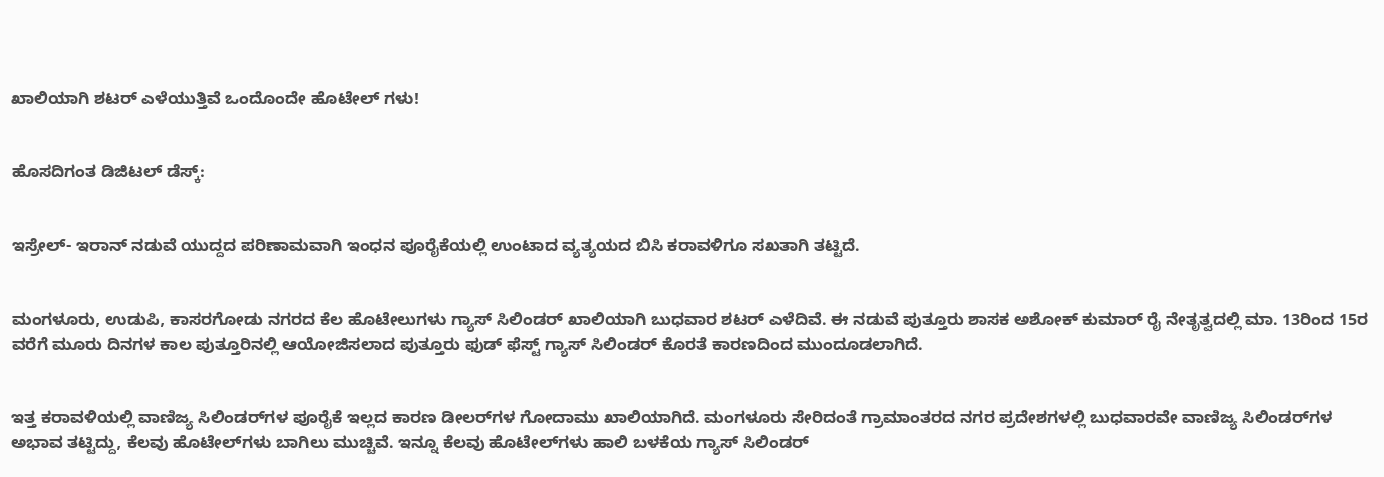ಖಾಲಿಯಾಗಿ ಶಟರ್ ಎಳೆಯುತ್ತಿವೆ ಒಂದೊಂದೇ ಹೊಟೇಲ್ ಗಳು!


ಹೊಸದಿಗಂತ ಡಿಜಿಟಲ್ ಡೆಸ್ಕ್:


ಇಸ್ರೇಲ್- ಇರಾನ್ ನಡುವೆ ಯುದ್ದದ ಪರಿಣಾಮವಾಗಿ ಇಂಧನ ಪೂರೈಕೆಯಲ್ಲಿ ಉಂಟಾದ ವ್ಯತ್ಯಯದ ಬಿಸಿ ಕರಾವಳಿಗೂ ಸಖತಾಗಿ ತಟ್ಟಿದೆ.


ಮಂಗಳೂರು, ಉಡುಪಿ, ಕಾಸರಗೋಡು ನಗರದ ಕೆಲ ಹೊಟೇಲುಗಳು ಗ್ಯಾಸ್ ಸಿಲಿಂಡರ್ ಖಾಲಿಯಾಗಿ ಬುಧವಾರ ಶಟರ್ ಎಳೆದಿವೆ. ಈ ನಡುವೆ ಪುತ್ತೂರು ಶಾಸಕ ಅಶೋಕ್ ಕುಮಾರ್ ‌ರೈ‌ ನೇತೃತ್ವದಲ್ಲಿ ಮಾ. 13ರಿಂದ 15ರ ವರೆಗೆ ಮೂರು ದಿನಗಳ ಕಾಲ ಪುತ್ತೂರಿನಲ್ಲಿ ಆಯೋಜಿಸಲಾದ ಪುತ್ತೂರು ಫುಡ್ ಫೆಸ್ಟ್ ಗ್ಯಾಸ್ ಸಿಲಿಂಡರ್ ಕೊರತೆ ಕಾರಣದಿಂದ ಮುಂದೂಡಲಾಗಿದೆ.


ಇತ್ತ ಕರಾವಳಿಯಲ್ಲಿ ವಾಣಿಜ್ಯ ಸಿಲಿಂಡರ್‌ಗಳ ಪೂರೈಕೆ ಇಲ್ಲದ ಕಾರಣ ಡೀಲರ್‌ಗಳ ಗೋದಾಮು ಖಾಲಿಯಾಗಿದೆ. ಮಂಗಳೂರು ಸೇರಿದಂತೆ ಗ್ರಾಮಾಂತರದ ನಗರ ಪ್ರದೇಶಗಳಲ್ಲಿ ಬುಧವಾರವೇ ವಾಣಿಜ್ಯ ಸಿಲಿಂಡರ್‌ಗಳ ಅಭಾವ ತಟ್ಟಿದ್ದು, ಕೆಲವು ಹೊಟೇಲ್‌ಗಳು ಬಾಗಿಲು ಮುಚ್ಚಿವೆ. ಇನ್ನೂ ಕೆಲವು ಹೊಟೇಲ್‌ಗಳು ಹಾಲಿ ಬಳಕೆಯ ಗ್ಯಾಸ್ ಸಿಲಿಂಡರ್‌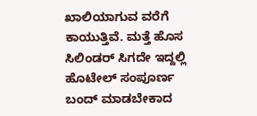ಖಾಲಿಯಾಗುವ ವರೆಗೆ ಕಾಯುತ್ತಿವೆ. ಮತ್ತೆ ಹೊಸ ಸಿಲಿಂಡರ್‌ ಸಿಗದೇ ಇದ್ದಲ್ಲಿ ಹೊಟೇಲ್‌ ಸಂಪೂರ್ಣ ಬಂದ್‌ ಮಾಡಬೇಕಾದ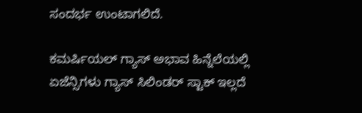ಸಂದರ್ಭ ಉಂಟಾಗಲಿದೆ.

ಕಮರ್ಷಿಯಲ್ ಗ್ಯಾಸ್ ಅಭಾವ ಹಿನ್ನೆಲೆಯಲ್ಲಿ ಏಜೆನ್ಸಿಗಳು ಗ್ಯಾಸ್ ಸಿಲಿಂಡರ್‌ ಸ್ಟಾಕ್ ಇಲ್ಲದೆ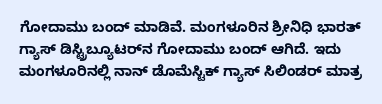ಗೋದಾಮು ಬಂದ್‌ ಮಾಡಿವೆ. ಮಂಗಳೂರಿನ ಶ್ರೀನಿಧಿ ಭಾರತ್ ಗ್ಯಾಸ್ ಡಿಸ್ಟ್ರಿಬ್ಯೂಟರ್‌ನ ಗೋದಾಮು ಬಂದ್‌ ಆಗಿದೆ. ಇದು ಮಂಗಳೂರಿನಲ್ಲಿ ನಾನ್ ಡೊಮೆಸ್ಟಿಕ್ ಗ್ಯಾಸ್ ಸಿಲಿಂಡರ್ ಮಾತ್ರ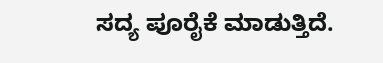ಸದ್ಯ ಪೂರೈಕೆ ಮಾಡುತ್ತಿದೆ.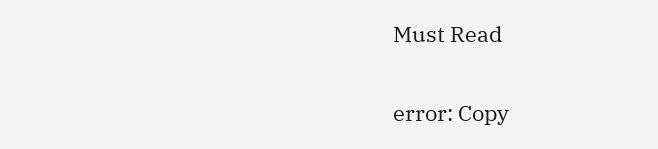Must Read

error: Copy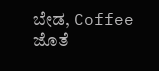ಬೇಡ, Coffee ಜೊತೆ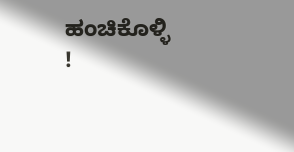ಹಂಚಿಕೊಳ್ಳಿ !